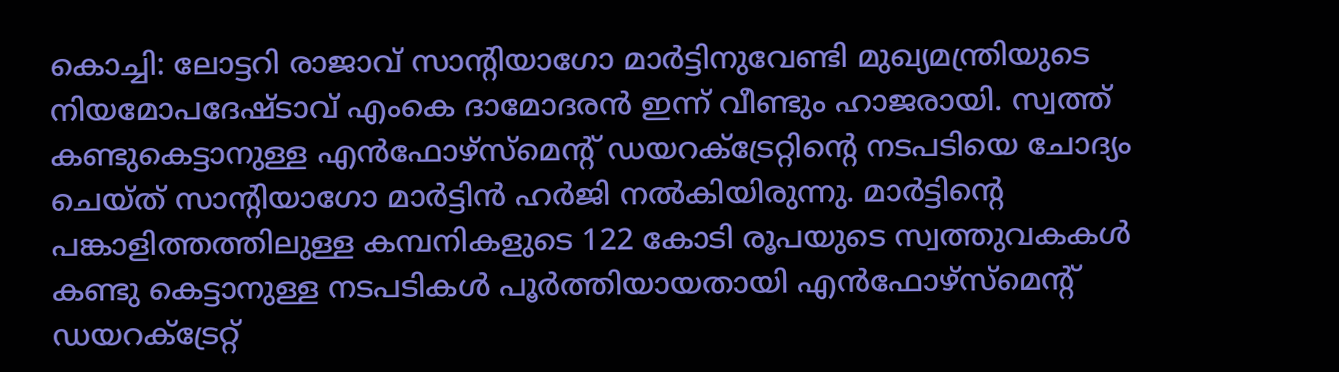കൊച്ചി: ലോട്ടറി രാജാവ് സാന്‍റിയാഗോ മാർട്ടിനുവേണ്ടി മുഖ്യമന്ത്രിയുടെ നിയമോപദേഷ്ടാവ് എംകെ ദാമോദരൻ ഇന്ന് വീണ്ടും ഹാജരായി. സ്വത്ത് കണ്ടുകെട്ടാനുള്ള എൻഫോഴ്സ്മെന്‍റ് ഡയറക്ട്രേറ്റിന്‍റെ നടപടിയെ ചോദ്യം ചെയ്ത് സാന്‍റിയാഗോ മാർട്ടിൻ ഹർജി നൽകിയിരുന്നു. മാർട്ടിന്‍റെ പങ്കാളിത്തത്തിലുള്ള കമ്പനികളുടെ 122 കോടി രൂപയുടെ സ്വത്തുവകകൾ കണ്ടു കെട്ടാനുള്ള നടപടികൾ പൂർത്തിയായതായി എൻഫോഴ്സ്മെന്‍റ് ഡയറക്ട്രേറ്റ്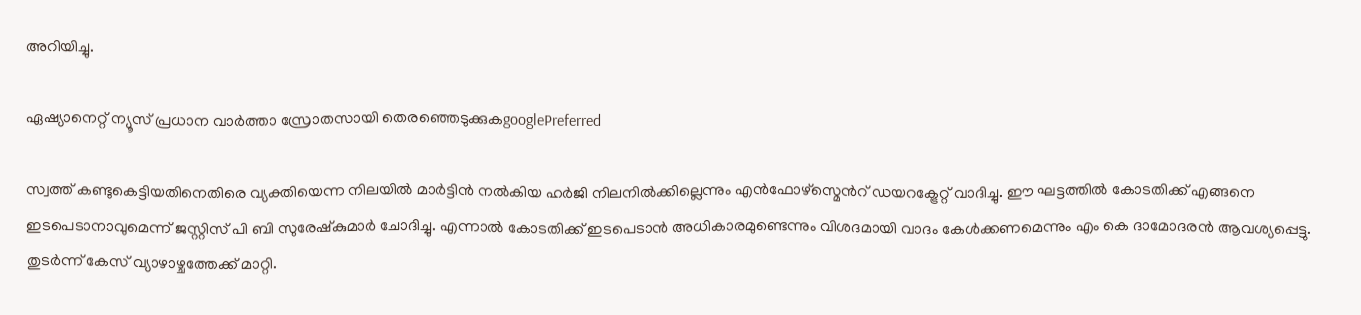അറിയിച്ചു.

ഏഷ്യാനെറ്റ് ന്യൂസ് പ്രധാന വാർത്താ സ്രോതസായി തെരഞ്ഞെടുക്കുകgooglePreferred

സ്വത്ത് കണ്ടുകെട്ടിയതിനെതിരെ വ്യക്തിയെന്ന നിലയിൽ മാർട്ടിൻ നൽകിയ ഹർജി നിലനിൽക്കില്ലെന്നും എൻഫോഴ്സ്മെന്‍റ് ഡയറക്ട്രേറ്റ് വാദിച്ചു. ഈ ഘട്ടത്തിൽ കോടതിക്ക് എങ്ങനെ ഇടപെടാനാവുമെന്ന് ജസ്റ്റിസ് പി ബി സുരേഷ്കുമാർ ചോദിച്ചു. എന്നാൽ കോടതിക്ക് ഇടപെടാൻ അധികാരമുണ്ടെന്നും വിശദമായി വാദം കേൾക്കണമെന്നും എം കെ ദാമോദരൻ ആവശ്യപ്പെട്ടു. തുടർന്ന് കേസ് വ്യാഴാഴ്ചത്തേക്ക് മാറ്റി.